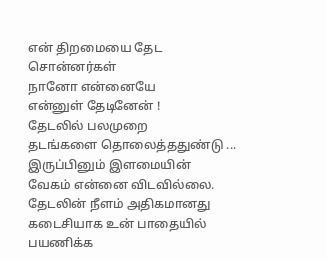என் திறமையை தேட
சொன்னர்கள்
நானோ என்னையே
என்னுள் தேடினேன் !
தேடலில் பலமுறை
தடங்களை தொலைத்ததுண்டு ...
இருப்பினும் இளமையின்
வேகம் என்னை விடவில்லை.
தேடலின் நீளம் அதிகமானது
கடைசியாக உன் பாதையில்
பயணிக்க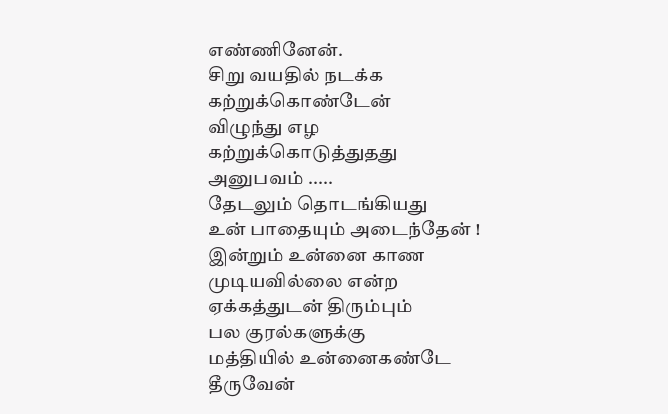எண்ணினேன்.
சிறு வயதில் நடக்க
கற்றுக்கொண்டேன்
விழுந்து எழ
கற்றுக்கொடுத்துதது
அனுபவம் .....
தேடலும் தொடங்கியது
உன் பாதையும் அடைந்தேன் !
இன்றும் உன்னை காண
முடியவில்லை என்ற
ஏக்கத்துடன் திரும்பும்
பல குரல்களுக்கு
மத்தியில் உன்னைகண்டே
தீருவேன்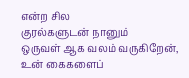என்ற சில
குரல்களுடன் நானும்
ஒருவள் ஆக வலம் வருகிறேன்,
உன் கைகளைப்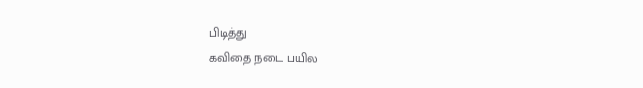பிடித்து
கவிதை நடை பயில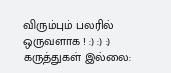விரும்பும் பலரில்
ஒருவளாக ! :) :) :)
கருத்துகள் இல்லை: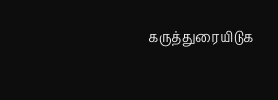கருத்துரையிடுக